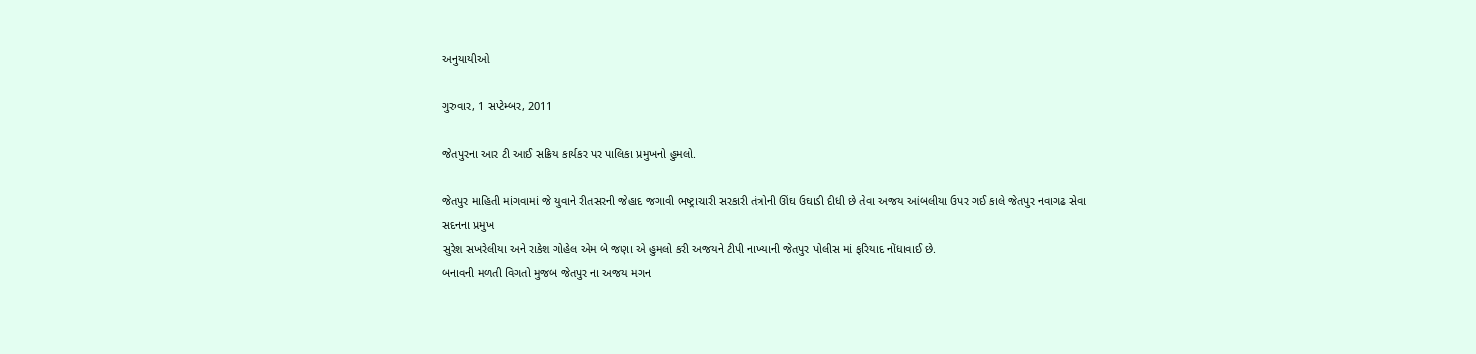અનુયાયીઓ

ગુરુવાર, 1 સપ્ટેમ્બર, 2011

જેતપુરના આર ટી આઈ સક્રિય કાર્યકર પર પાલિકા પ્રમુખનો હુમલો.

જેતપુર માહિતી માંગવામાં જે યુવાને રીતસરની જેહાદ જગાવી ભષ્ટ્રાચારી સરકારી તંત્રોની ઊંઘ ઉઘાડી દીધી છે તેવા અજય આંબલીયા ઉપર ગઈ કાલે જેતપુર નવાગઢ સેવા સદનના પ્રમુખ
સુરેશ સખરેલીયા અને રાકેશ ગોહેલ એમ બે જણા એ હુમલો કરી અજયને ટીપી નાખ્યાની જેતપુર પોલીસ માં ફરિયાદ નોંધાવાઈ છે.
બનાવની મળતી વિગતો મુજબ જેતપુર ના અજય મગન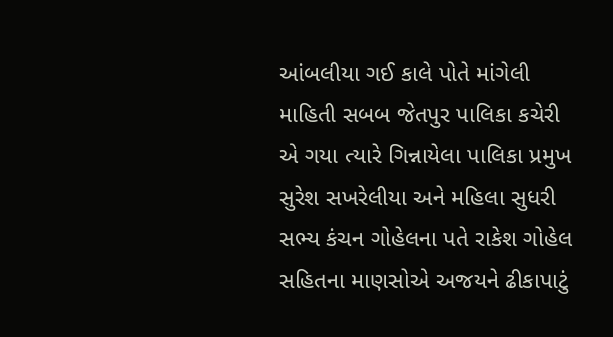આંબલીયા ગઈ કાલે પોતે માંગેલી માહિતી સબબ જેતપુર પાલિકા કચેરી એ ગયા ત્યારે ગિન્નાયેલા પાલિકા પ્રમુખ સુરેશ સખરેલીયા અને મહિલા સુધરી સભ્ય કંચન ગોહેલના પતે રાકેશ ગોહેલ સહિતના માણસોએ અજયને ઢીકાપાટું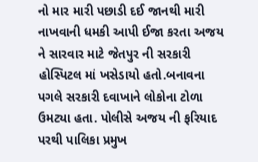નો માર મારી પછાડી દઈ જાનથી મારી નાખવાની ધમકી આપી ઈજા કરતા અજય ને સારવાર માટે જેતપુર ની સરકારી હોસ્પિટલ માં ખસેડાયો હતો.બનાવના પગલે સરકારી દવાખાને લોકોના ટોળા ઉમટ્યા હતા. પોલીસે અજય ની ફરિયાદ પરથી પાલિકા પ્રમુખ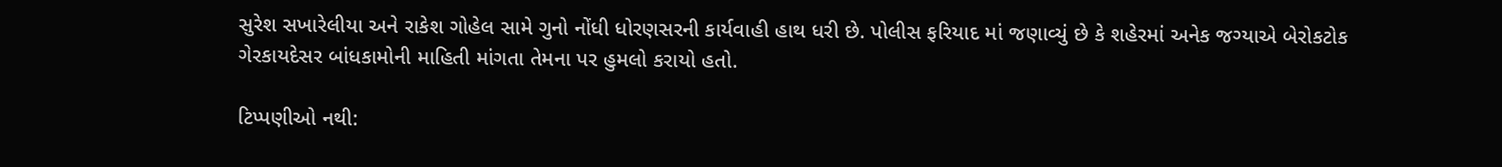સુરેશ સખારેલીયા અને રાકેશ ગોહેલ સામે ગુનો નોંધી ધોરણસરની કાર્યવાહી હાથ ધરી છે. પોલીસ ફરિયાદ માં જણાવ્યું છે કે શહેરમાં અનેક જગ્યાએ બેરોકટોક ગેરકાયદેસર બાંધકામોની માહિતી માંગતા તેમના પર હુમલો કરાયો હતો.

ટિપ્પણીઓ નથી: